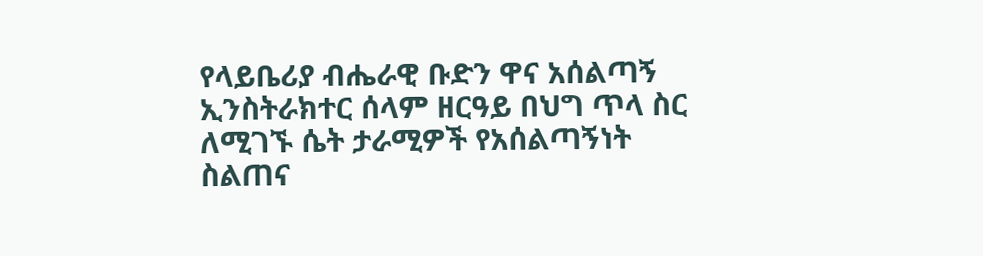የላይቤሪያ ብሔራዊ ቡድን ዋና አሰልጣኝ ኢንስትራክተር ሰላም ዘርዓይ በህግ ጥላ ስር ለሚገኙ ሴት ታራሚዎች የአሰልጣኝነት ስልጠና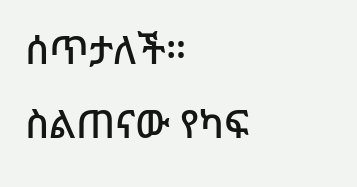ሰጥታለች።
ስልጠናው የካፍ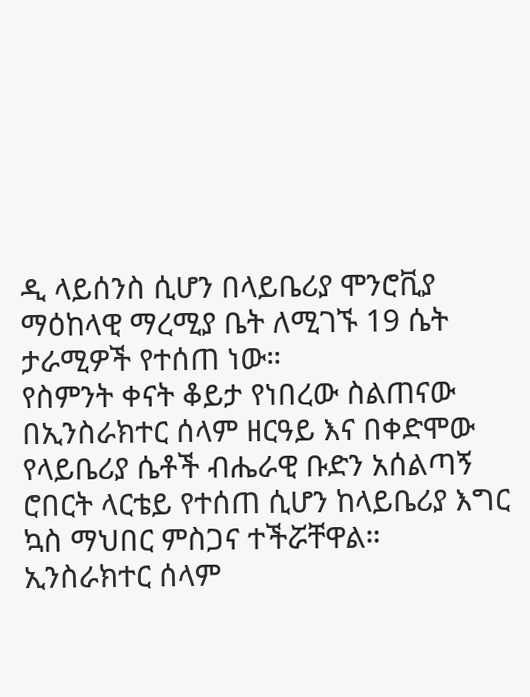ዲ ላይሰንስ ሲሆን በላይቤሪያ ሞንሮቪያ ማዕከላዊ ማረሚያ ቤት ለሚገኙ 19 ሴት ታራሚዎች የተሰጠ ነው።
የስምንት ቀናት ቆይታ የነበረው ስልጠናው በኢንስራክተር ሰላም ዘርዓይ እና በቀድሞው የላይቤሪያ ሴቶች ብሔራዊ ቡድን አሰልጣኝ ሮበርት ላርቴይ የተሰጠ ሲሆን ከላይቤሪያ እግር ኳስ ማህበር ምስጋና ተችሯቸዋል።
ኢንስራክተር ሰላም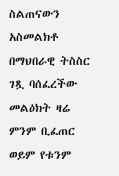ስልጠናውን አስመልክቶ በማህበራዊ ትስስር ገጿ ባሰፈረችው መልዕክት ዛሬ ምንም ቢፈጠር ወይም የቱንም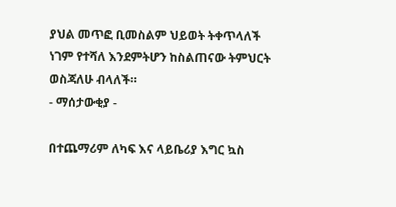ያህል መጥፎ ቢመስልም ህይወት ትቀጥላለች ነገም የተሻለ እንደምትሆን ከስልጠናው ትምህርት ወስጃለሁ ብላለች።
- ማሰታውቂያ -

በተጨማሪም ለካፍ እና ላይቤሪያ እግር ኳስ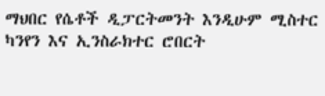ማህበር የሴቶች ዲፓርትመንት እንዲሁም ሚስተር ካንየን እና ኢንስራክተር ሮበርት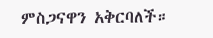ምስጋናዋን አቅርባለች።